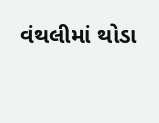વંથલીમાં થોડા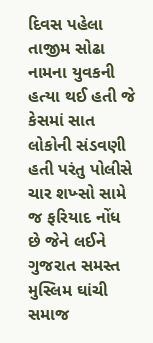દિવસ પહેલા તાજીમ સોઢા નામના યુવકની હત્યા થઈ હતી જે કેસમાં સાત લોકોની સંડવણી હતી પરંતુ પોલીસે ચાર શખ્સો સામે જ ફરિયાદ નોંધ છે જેને લઈને ગુજરાત સમસ્ત મુસ્લિમ ઘાંચી સમાજ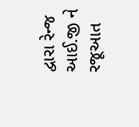દ્વારા રેન્જ આઈ.જી ને રજૂઆત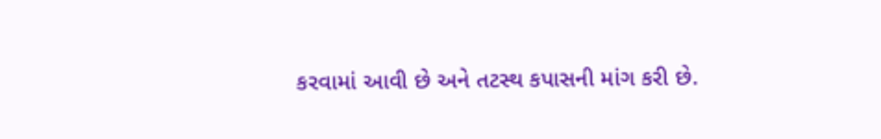કરવામાં આવી છે અને તટસ્થ કપાસની માંગ કરી છે.